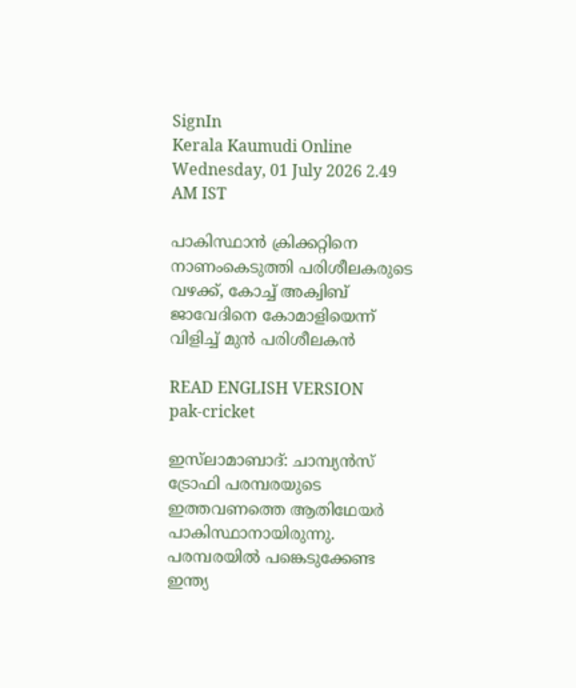SignIn
Kerala Kaumudi Online
Wednesday, 01 July 2026 2.49 AM IST

പാകിസ്ഥാൻ ക്രിക്കറ്റിനെ നാണംകെടുത്തി പരിശീലകരുടെ വഴക്ക്, കോച്ച് അക്വിബ് ജാവേദിനെ കോമാളിയെന്ന് വിളിച്ച് മുൻ പരിശീലകൻ

READ ENGLISH VERSION
pak-cricket

ഇസ്‌ലാമാബാദ്: ചാമ്പ്യൻസ് ട്രോഫി പരമ്പരയുടെ ഇത്തവണത്തെ ആതിഥേയർ പാകിസ്ഥാനായിരുന്നു. പരമ്പരയിൽ പങ്കെടുക്കേണ്ട ഇന്ത്യ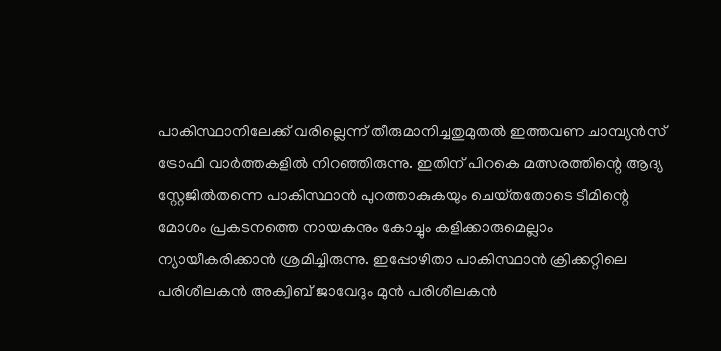പാകിസ്ഥാനിലേക്ക് വരില്ലെന്ന് തീരുമാനിച്ചതുമുതൽ ഇത്തവണ ചാമ്പ്യൻസ് ട്രോഫി വാർത്തകളിൽ നിറഞ്ഞിരുന്നു. ഇതിന് പിറകെ മത്സരത്തിന്റെ ആദ്യ സ്റ്റേജിൽതന്നെ പാകിസ്ഥാൻ പുറത്താകുകയും ചെയ്‌തതോടെ ടീമിന്റെ മോശം പ്രകടനത്തെ നായകനും കോച്ചും കളിക്കാരുമെല്ലാം ന്യായീകരിക്കാൻ ശ്രമിച്ചിരുന്നു. ഇപ്പോഴിതാ പാകിസ്ഥാൻ ക്രിക്കറ്റിലെ പരിശീലകൻ അക്വിബ് ജാവേദും മുൻ പരിശീലകൻ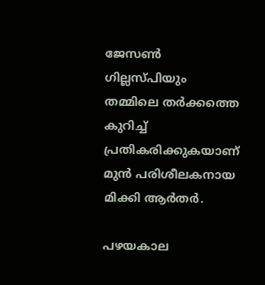ജേസൺ ഗില്ലസ്‌പിയും തമ്മിലെ തർക്കത്തെ കുറിച്ച് പ്രതികരിക്കുകയാണ് മുൻ പരിശീലകനായ മിക്കി ആർതർ.

പഴയകാല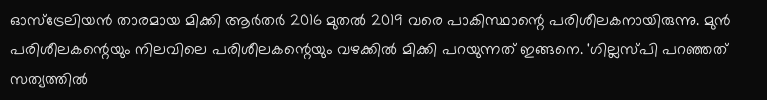ഓസ്‌ട്രേലിയൻ താരമായ മിക്കി ആർതർ 2016 മുതൽ 2019 വരെ പാകിസ്ഥാന്റെ പരിശീലകനായിരുന്നു. മുൻ പരിശീലകന്റെയും നിലവിലെ പരിശീലകന്റെയും വഴക്കിൽ മിക്കി പറയുന്നത് ഇങ്ങനെ. 'ഗില്ലസ്‌പി പറഞ്ഞത് സത്യത്തിൽ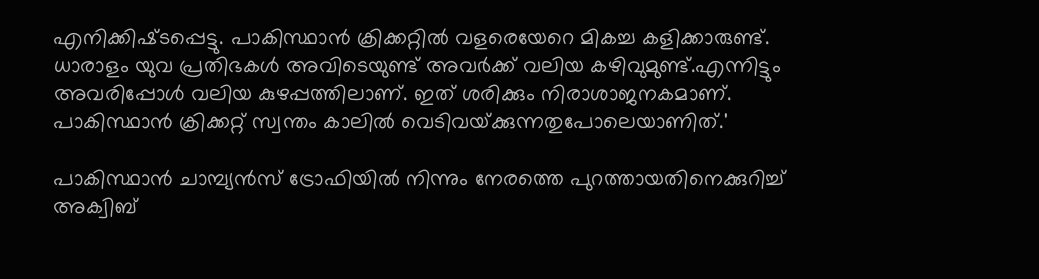എനിക്കിഷ്‌ടപ്പെട്ടു. പാകിസ്ഥാൻ ക്രിക്കറ്റിൽ വളരെയേറെ മികച്ച കളിക്കാരുണ്ട്. ധാരാളം യുവ പ്രതിഭകൾ അവിടെയുണ്ട് അവർക്ക് വലിയ കഴിവുമുണ്ട്.എന്നിട്ടും അവരിപ്പോൾ വലിയ കുഴപ്പത്തിലാണ്. ഇത് ശരിക്കും നിരാശാജനകമാണ്. പാകിസ്ഥാൻ ക്രിക്കറ്റ് സ്വന്തം കാലിൽ വെടിവയ്‌ക്കുന്നതുപോലെയാണിത്.'

പാകിസ്ഥാൻ ചാമ്പ്യൻസ് ട്രോഫിയിൽ നിന്നും നേരത്തെ പുറത്തായതിനെക്കുറിച്ച് അക്വിബ്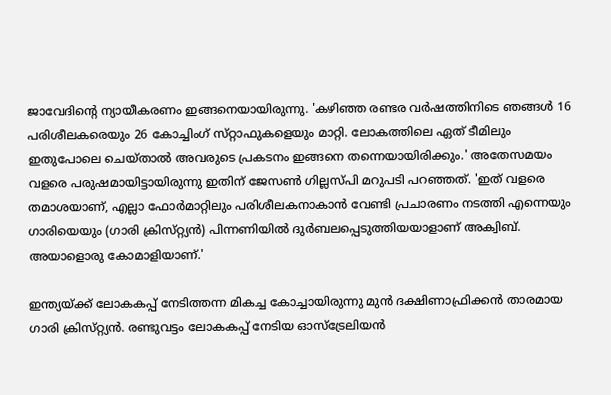ജാവേദിന്റെ ന്യായീകരണം ഇങ്ങനെയായിരുന്നു. 'കഴിഞ്ഞ രണ്ടര വർഷത്തിനിടെ ഞങ്ങൾ 16 പരിശീലകരെയും 26 കോച്ചിംഗ് സ്‌റ്റാഫുകളെയും മാറ്റി. ലോകത്തിലെ ഏത് ടീമിലും ഇതുപോലെ ചെയ്‌താൽ അവരുടെ പ്രകടനം ഇങ്ങനെ തന്നെയായിരിക്കും.' അതേസമയം വളരെ പരുഷമായിട്ടായിരുന്നു ഇതിന് ജേസൺ ഗില്ലസ്‌പി മറുപടി പറഞ്ഞത്. 'ഇത് വളരെ തമാശയാണ്, എല്ലാ ഫോർമാറ്റിലും പരിശീലകനാകാൻ വേണ്ടി പ്രചാരണം നടത്തി എന്നെയും ഗാരിയെയും (ഗാരി ക്രിസ്‌റ്റ്യൻ) പിന്നണിയിൽ ദുർബലപ്പെടുത്തിയയാളാണ് അക്വിബ്. അയാളൊരു കോമാളിയാണ്.'

ഇന്ത്യയ്‌ക്ക് ലോകകപ്പ് നേടിത്തന്ന മികച്ച കോച്ചായിരുന്നു മുൻ ദക്ഷിണാഫ്രിക്കൻ താരമായ ഗാരി ക്രിസ്‌റ്റ്യൻ. രണ്ടുവട്ടം ലോകകപ്പ് നേടിയ ഓസ്‌ട്രേലിയൻ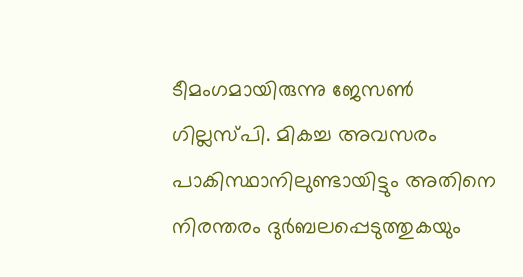ടീമംഗമായിരുന്നു ജേസൺ ഗില്ലസ്‌പി. മികച്ച അവസരം പാകിസ്ഥാനിലുണ്ടായിട്ടും അതിനെ നിരന്തരം ദുർബലപ്പെടുത്തുകയും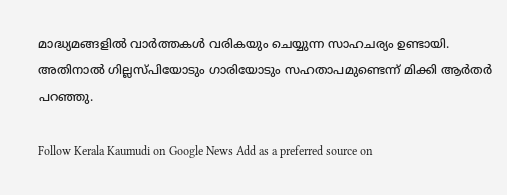മാദ്ധ്യമങ്ങളിൽ വാർത്തകൾ വരികയും ചെയ്യുന്ന സാഹചര്യം ഉണ്ടായി. അതിനാൽ ഗില്ലസ്‌പിയോടും ഗാരിയോടും സഹതാപമുണ്ടെന്ന് മിക്കി ആർതർ പറഞ്ഞു.

Follow Kerala Kaumudi on Google News Add as a preferred source on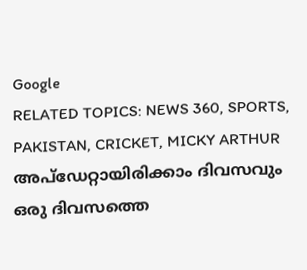Google
RELATED TOPICS: NEWS 360, SPORTS, PAKISTAN, CRICKET, MICKY ARTHUR
അപ്ഡേറ്റായിരിക്കാം ദിവസവും
ഒരു ദിവസത്തെ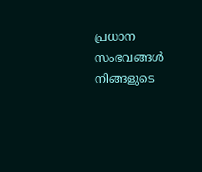പ്രധാന സംഭവങ്ങൾ നിങ്ങളുടെ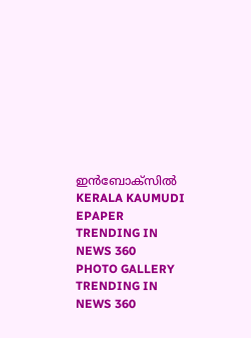ഇൻബോക്സിൽ
KERALA KAUMUDI EPAPER
TRENDING IN NEWS 360
PHOTO GALLERY
TRENDING IN NEWS 360